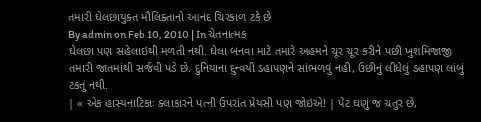તમારી ઘેલછાયુક્ત મૌલિક્તાનો આનંદ ચિરકાળ ટકે છે
By admin on Feb 10, 2010 | In ચેતનાત્મક
ઘેલછા પણ સહેલાઇથી મળતી નથી. ઘેલા બનવા માટે તમારે અહમને ચૂર ચૂર કરીને પછી ખુશમિજાજી તમારી જાતમાંથી સર્જવી પડે છે. દુનિયાના દુન્વયી ડહાપણને સાંભળવું નહી, ઉછીનું લીધેલું ડહાપણ લાંબું ટકતું નથી.
| « એક હાસ્યનાટિકાઃ ક્લાકારને પત્ની ઉપરાંત પ્રેયસી પણ જોઇએ! | પેટ ઘણું જ ચતુર છે,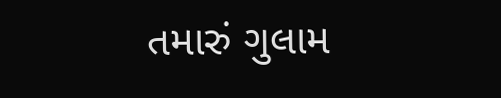તમારું ગુલામ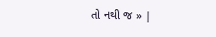તો નથી જ » |